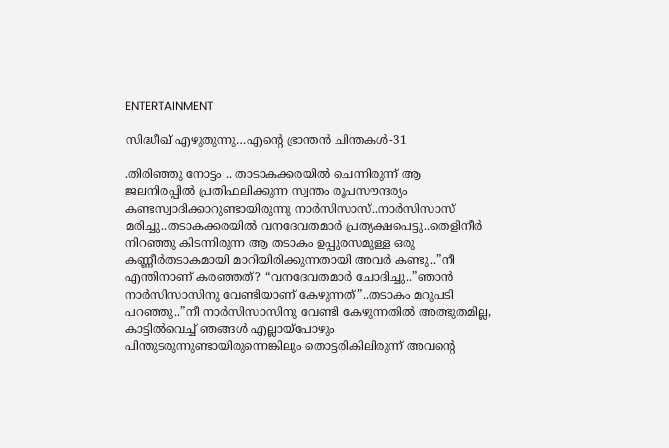ENTERTAINMENT

സിദ്ധീഖ് എഴുതുന്നു…എന്റെ ഭ്രാന്തൻ ചിന്തകൾ-31

.തിരിഞ്ഞു നോട്ടം .. താടാകക്കരയിൽ ചെന്നിരുന്ന് ആ ജലനിരപ്പിൽ പ്രതിഫലിക്കുന്ന സ്വന്തം രൂപസൗന്ദര്യം കണ്ടസ്വാദിക്കാറുണ്ടായിരുന്നു നാർസിസാസ്..നാർസിസാസ് മരിച്ചു..തടാകക്കരയിൽ വനദേവതമാർ പ്രത്യക്ഷപെട്ടു..തെളിനീർ നിറഞ്ഞു കിടന്നിരുന്ന ആ തടാകം ഉപ്പുരസമുള്ള ഒരു കണ്ണീർതടാകമായി മാറിയിരിക്കുന്നതായി അവർ കണ്ടു..”നീ എന്തിനാണ് കരഞ്ഞത്? “വനദേവതമാർ ചോദിച്ചു..”ഞാൻ നാർസിസാസിനു വേണ്ടിയാണ് കേഴുന്നത്”..തടാകം മറുപടി പറഞ്ഞു..”നീ നാർസിസാസിനു വേണ്ടി കേഴുന്നതിൽ അത്ഭുതമില്ല, കാട്ടിൽവെച്ച് ഞങ്ങൾ എല്ലായ്‌പോഴും പിന്തുടരുന്നുണ്ടായിരുന്നെങ്കിലും തൊട്ടരികിലിരുന്ന് അവന്റെ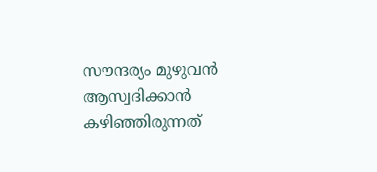സൗന്ദര്യം മുഴുവൻ ആസ്വദിക്കാൻ കഴിഞ്ഞിരുന്നത്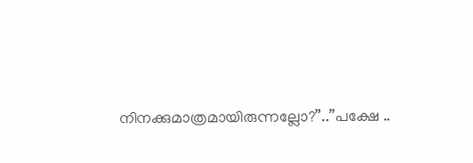നിനക്കുമാത്രമായിരുന്നല്ലോ?”..”പക്ഷേ ..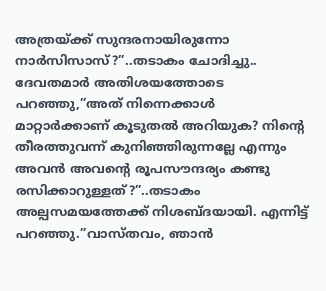അത്രയ്ക്ക് സുന്ദരനായിരുന്നോ നാർസിസാസ്?”..തടാകം ചോദിച്ചു.. ദേവതമാർ അതിശയത്തോടെ പറഞ്ഞു,”അത് നിന്നെക്കാൾ മാറ്റാർക്കാണ് കൂടുതൽ അറിയുക? നിന്റെ തീരത്തുവന്ന് കുനിഞ്ഞിരുന്നല്ലേ എന്നും അവൻ അവന്റെ രൂപസൗന്ദര്യം കണ്ടു രസിക്കാറുള്ളത്?”..തടാകം അല്പസമയത്തേക്ക് നിശബ്ദയായി. എന്നിട്ട് പറഞ്ഞു.”വാസ്തവം, ഞാൻ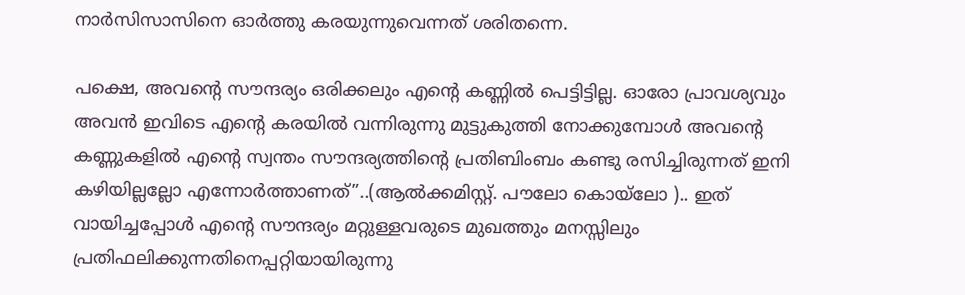നാർസിസാസിനെ ഓർത്തു കരയുന്നുവെന്നത് ശരിതന്നെ.

പക്ഷെ, അവന്റെ സൗന്ദര്യം ഒരിക്കലും എന്റെ കണ്ണിൽ പെട്ടിട്ടില്ല. ഓരോ പ്രാവശ്യവും അവൻ ഇവിടെ എന്റെ കരയിൽ വന്നിരുന്നു മുട്ടുകുത്തി നോക്കുമ്പോൾ അവന്റെ കണ്ണുകളിൽ എന്റെ സ്വന്തം സൗന്ദര്യത്തിന്റെ പ്രതിബിംബം കണ്ടു രസിച്ചിരുന്നത് ഇനി കഴിയില്ലല്ലോ എന്നോർത്താണത്”..(ആൽക്കമിസ്റ്റ്. പൗലോ കൊയ്‌ലോ ).. ഇത് വായിച്ചപ്പോൾ എന്റെ സൗന്ദര്യം മറ്റുള്ളവരുടെ മുഖത്തും മനസ്സിലും പ്രതിഫലിക്കുന്നതിനെപ്പറ്റിയായിരുന്നു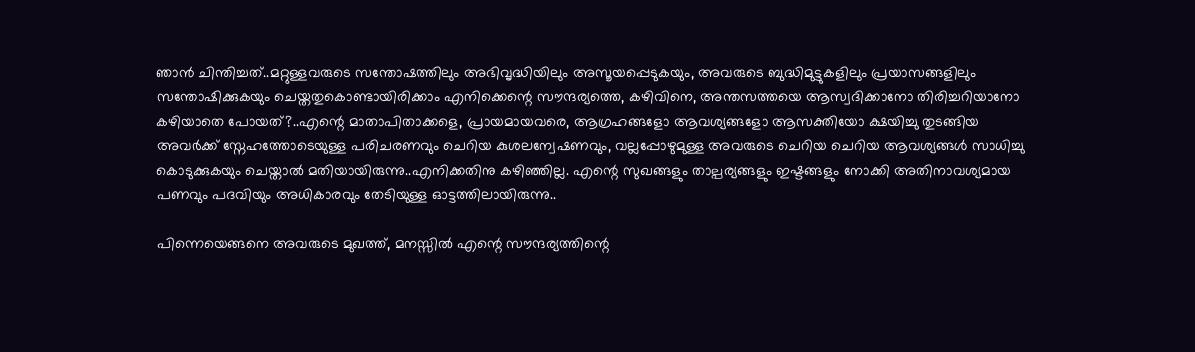ഞാൻ ചിന്തിച്ചത്..മറ്റുള്ളവരുടെ സന്തോഷത്തിലും അഭിവൃദ്ധിയിലും അസൂയപ്പെടുകയും, അവരുടെ ബുദ്ധിമുട്ടുകളിലും പ്രയാസങ്ങളിലും സന്തോഷിക്കുകയും ചെയ്തതുകൊണ്ടായിരിക്കാം എനിക്കെന്റെ സൗന്ദര്യത്തെ, കഴിവിനെ, അന്തസത്തയെ ആസ്വദിക്കാനോ തിരിച്ചറിയാനോ കഴിയാതെ പോയത്?..എന്റെ മാതാപിതാക്കളെ, പ്രായമായവരെ, ആഗ്രഹങ്ങളോ ആവശ്യങ്ങളോ ആസക്തിയോ ക്ഷയിച്ചു തുടങ്ങിയ അവർക്ക് സ്നേഹത്തോടെയുള്ള പരിചരണവും ചെറിയ കുശലന്വേഷണവും, വല്ലപ്പോഴുമുള്ള അവരുടെ ചെറിയ ചെറിയ ആവശ്യങ്ങൾ സാധിച്ചു കൊടുക്കുകയും ചെയ്താൽ മതിയായിരുന്നു..എനിക്കതിനു കഴിഞ്ഞില്ല. എന്റെ സുഖങ്ങളും താല്പര്യങ്ങളും ഇഷ്ടങ്ങളും നോക്കി അതിനാവശ്യമായ പണവും പദവിയും അധികാരവും തേടിയുള്ള ഓട്ടത്തിലായിരുന്നു..

പിന്നെയെങ്ങനെ അവരുടെ മുഖത്ത്, മനസ്സിൽ എന്റെ സൗന്ദര്യത്തിന്റെ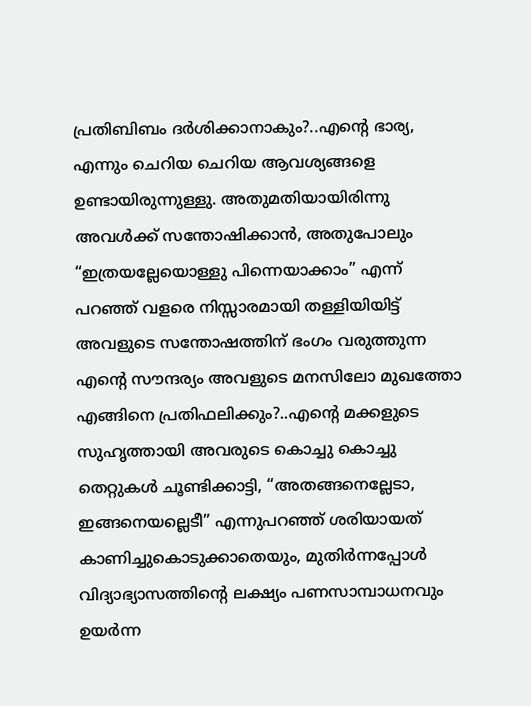പ്രതിബിബം ദർശിക്കാനാകും?..എന്റെ ഭാര്യ, എന്നും ചെറിയ ചെറിയ ആവശ്യങ്ങളെ ഉണ്ടായിരുന്നുള്ളു. അതുമതിയായിരിന്നു അവൾക്ക് സന്തോഷിക്കാൻ, അതുപോലും “ഇത്രയല്ലേയൊള്ളു പിന്നെയാക്കാം” എന്ന് പറഞ്ഞ് വളരെ നിസ്സാരമായി തള്ളിയിയിട്ട് അവളുടെ സന്തോഷത്തിന് ഭംഗം വരുത്തുന്ന എന്റെ സൗന്ദര്യം അവളുടെ മനസിലോ മുഖത്തോ എങ്ങിനെ പ്രതിഫലിക്കും?..എന്റെ മക്കളുടെ സുഹൃത്തായി അവരുടെ കൊച്ചു കൊച്ചു തെറ്റുകൾ ചൂണ്ടിക്കാട്ടി, “അതങ്ങനെല്ലേടാ, ഇങ്ങനെയല്ലെടീ” എന്നുപറഞ്ഞ് ശരിയായത് കാണിച്ചുകൊടുക്കാതെയും, മുതിർന്നപ്പോൾ വിദ്യാഭ്യാസത്തിന്റെ ലക്ഷ്യം പണസാമ്പാധനവും ഉയർന്ന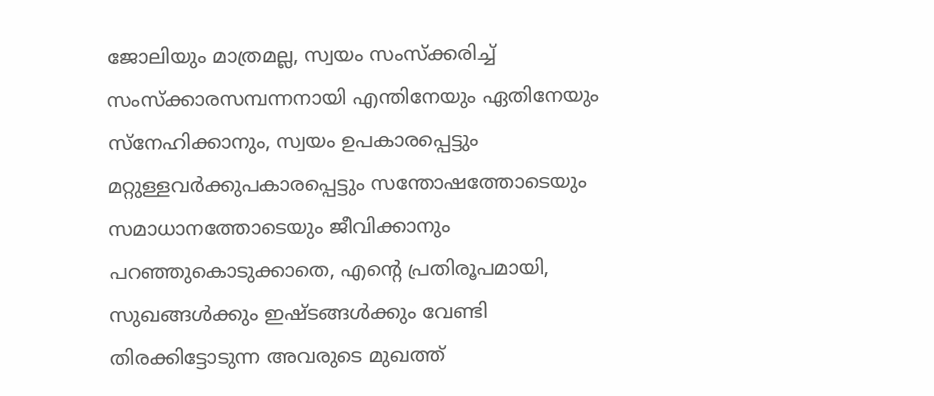ജോലിയും മാത്രമല്ല, സ്വയം സംസ്ക്കരിച്ച് സംസ്ക്കാരസമ്പന്നനായി എന്തിനേയും ഏതിനേയും സ്നേഹിക്കാനും, സ്വയം ഉപകാരപ്പെട്ടും മറ്റുള്ളവർക്കുപകാരപ്പെട്ടും സന്തോഷത്തോടെയും സമാധാനത്തോടെയും ജീവിക്കാനും പറഞ്ഞുകൊടുക്കാതെ, എന്റെ പ്രതിരൂപമായി, സുഖങ്ങൾക്കും ഇഷ്ടങ്ങൾക്കും വേണ്ടി തിരക്കിട്ടോടുന്ന അവരുടെ മുഖത്ത്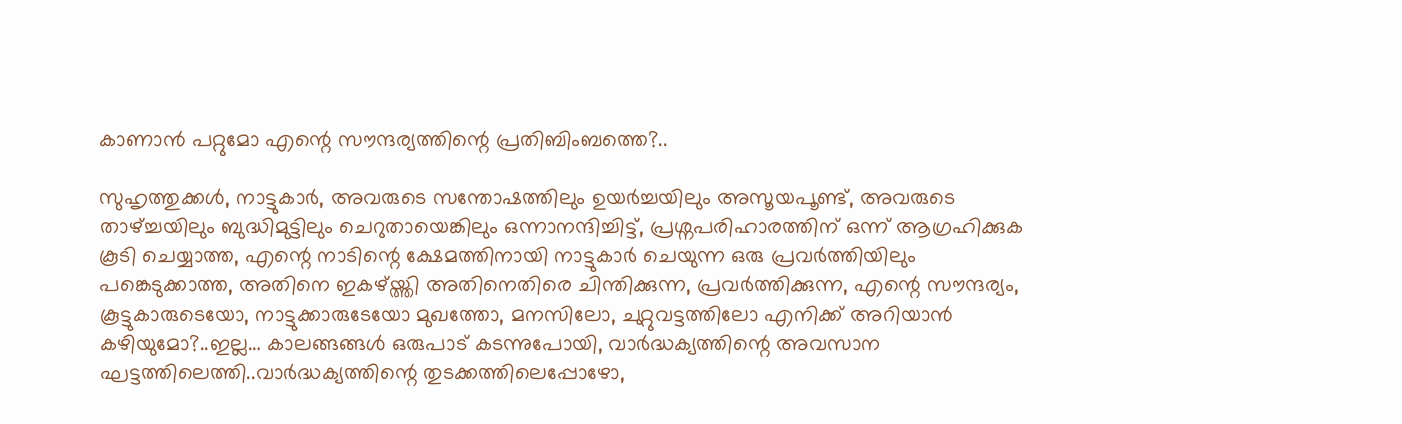കാണാൻ പറ്റുമോ എന്റെ സൗന്ദര്യത്തിന്റെ പ്രതിബിംബത്തെ?..

സുഹൃത്തുക്കൾ, നാട്ടുകാർ, അവരുടെ സന്തോഷത്തിലും ഉയർച്ചയിലും അസൂയപൂണ്ട്, അവരുടെ താഴ്ച്ചയിലും ബുദ്ധിമുട്ടിലും ചെറുതായെങ്കിലും ഒന്നാനന്ദിച്ചിട്ട്, പ്രശ്നപരിഹാരത്തിന് ഒന്ന് ആഗ്രഹിക്കുക കൂടി ചെയ്യാത്ത, എന്റെ നാടിന്റെ ക്ഷേമത്തിനായി നാട്ടുകാർ ചെയുന്ന ഒരു പ്രവർത്തിയിലും പങ്കെടുക്കാത്ത, അതിനെ ഇകഴ്‌യ്ത്തി അതിനെതിരെ ചിന്തിക്കുന്ന, പ്രവർത്തിക്കുന്ന, എന്റെ സൗന്ദര്യം, കൂട്ടുകാരുടെയോ, നാട്ടുക്കാരുടേയോ മുഖത്തോ, മനസിലോ, ചുറ്റുവട്ടത്തിലോ എനിക്ക് അറിയാൻ കഴിയുമോ?..ഇല്ല… കാലങ്ങങ്ങൾ ഒരുപാട് കടന്നുപോയി, വാർദ്ധക്യത്തിന്റെ അവസാന ഘട്ടത്തിലെത്തി..വാർദ്ധക്യത്തിന്റെ തുടക്കത്തിലെപ്പോഴോ,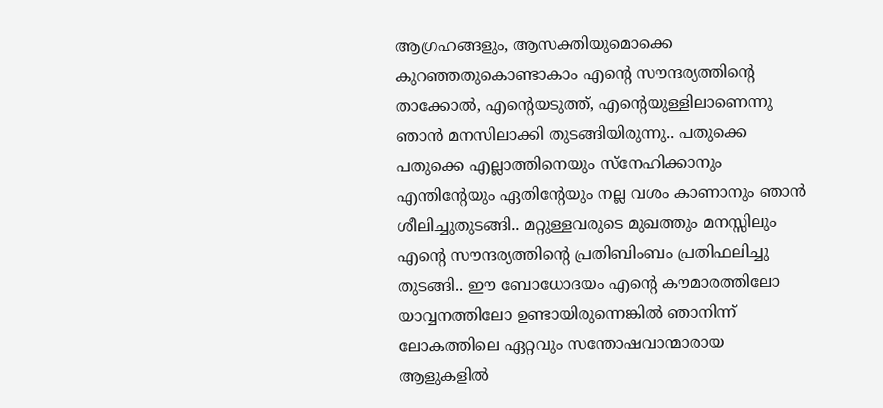ആഗ്രഹങ്ങളും, ആസക്തിയുമൊക്കെ കുറഞ്ഞതുകൊണ്ടാകാം എന്റെ സൗന്ദര്യത്തിന്റെ താക്കോൽ, എന്റെയടുത്ത്, എന്റെയുള്ളിലാണെന്നു ഞാൻ മനസിലാക്കി തുടങ്ങിയിരുന്നു.. പതുക്കെ പതുക്കെ എല്ലാത്തിനെയും സ്നേഹിക്കാനും എന്തിന്റേയും ഏതിന്റേയും നല്ല വശം കാണാനും ഞാൻ ശീലിച്ചുതുടങ്ങി.. മറ്റുള്ളവരുടെ മുഖത്തും മനസ്സിലും എന്റെ സൗന്ദര്യത്തിന്റെ പ്രതിബിംബം പ്രതിഫലിച്ചു തുടങ്ങി.. ഈ ബോധോദയം എന്റെ കൗമാരത്തിലോ യാവ്വനത്തിലോ ഉണ്ടായിരുന്നെങ്കിൽ ഞാനിന്ന് ലോകത്തിലെ ഏറ്റവും സന്തോഷവാന്മാരായ ആളുകളിൽ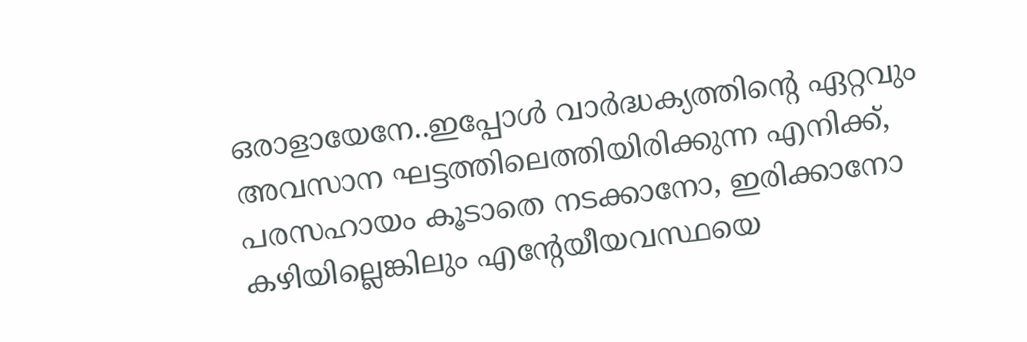ഒരാളായേനേ..ഇപ്പോൾ വാർദ്ധക്യത്തിന്റെ ഏറ്റവും അവസാന ഘട്ടത്തിലെത്തിയിരിക്കുന്ന എനിക്ക്, പരസഹായം കൂടാതെ നടക്കാനോ, ഇരിക്കാനോ കഴിയില്ലെങ്കിലും എന്റേയീയവസ്ഥയെ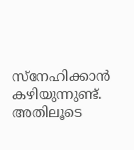സ്നേഹിക്കാൻ കഴിയുന്നുണ്ട്. അതിലൂടെ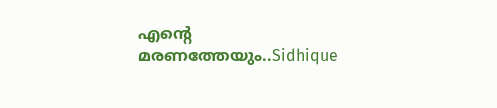എന്റെ മരണത്തേയും..Sidhique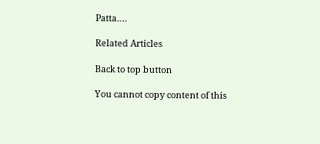Patta….

Related Articles

Back to top button

You cannot copy content of this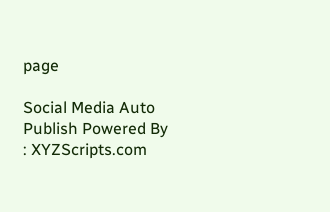page

Social Media Auto Publish Powered By : XYZScripts.com